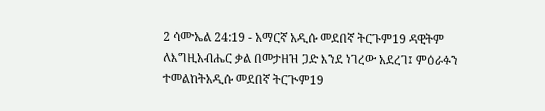2 ሳሙኤል 24:19 - አማርኛ አዲሱ መደበኛ ትርጉም19 ዳዊትም ለእግዚአብሔር ቃል በመታዘዝ ጋድ እንደ ነገረው አደረገ፤ ምዕራፉን ተመልከትአዲሱ መደበኛ ትርጒም19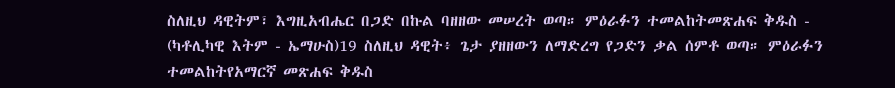ስለዚህ ዳዊትም፣ እግዚአብሔር በጋድ በኩል ባዘዘው መሠረት ወጣ። ምዕራፉን ተመልከትመጽሐፍ ቅዱስ - (ካቶሊካዊ እትም - ኤማሁስ)19 ስለዚህ ዳዊት፥ ጌታ ያዘዘውን ለማድረግ የጋድን ቃል ሰምቶ ወጣ። ምዕራፉን ተመልከትየአማርኛ መጽሐፍ ቅዱስ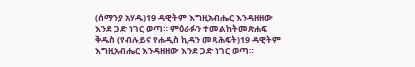(ሰማንያ አሃዱ)19 ዳዊትም እግዚአብሔር እንዳዘዘው እንደ ጋድ ነገር ወጣ። ምዕራፉን ተመልከትመጽሐፍ ቅዱስ (የብሉይና የሐዲስ ኪዳን መጻሕፍት)19 ዳዊትም እግዚአብሔር እንዳዘዘው እንደ ጋድ ነገር ወጣ።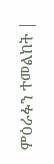ምዕራፉን ተመልከት |